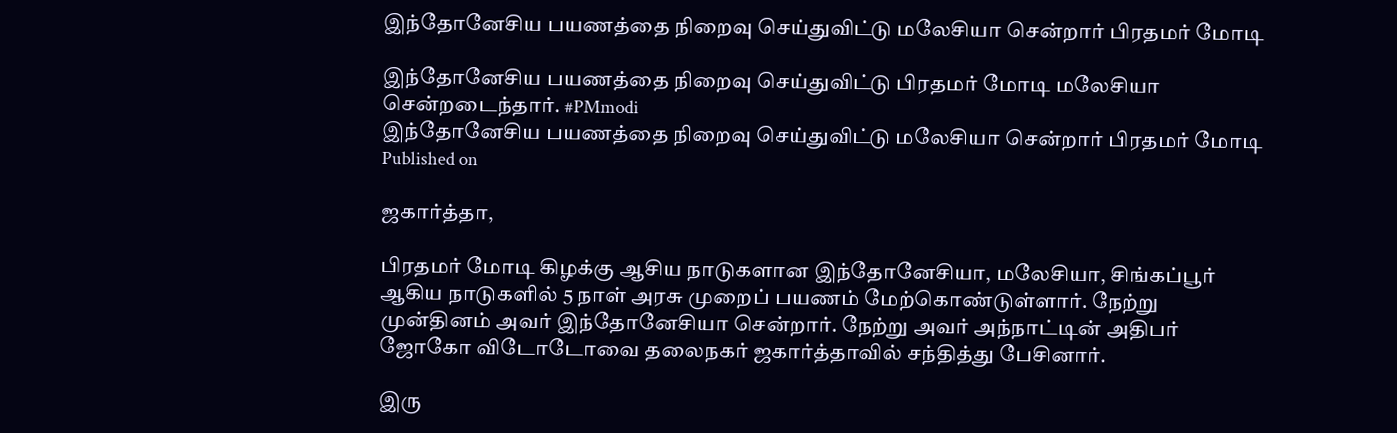இந்தோனேசிய பயணத்தை நிறைவு செய்துவிட்டு மலேசியா சென்றார் பிரதமர் மோடி

இந்தோனேசிய பயணத்தை நிறைவு செய்துவிட்டு பிரதமர் மோடி மலேசியா சென்றடைந்தார். #PMmodi
இந்தோனேசிய பயணத்தை நிறைவு செய்துவிட்டு மலேசியா சென்றார் பிரதமர் மோடி
Published on

ஜகார்த்தா,

பிரதமர் மோடி கிழக்கு ஆசிய நாடுகளான இந்தோனேசியா, மலேசியா, சிங்கப்பூர் ஆகிய நாடுகளில் 5 நாள் அரசு முறைப் பயணம் மேற்கொண்டுள்ளார். நேற்று முன்தினம் அவர் இந்தோனேசியா சென்றார். நேற்று அவர் அந்நாட்டின் அதிபர் ஜோகோ விடோடோவை தலைநகர் ஜகார்த்தாவில் சந்தித்து பேசினார்.

இரு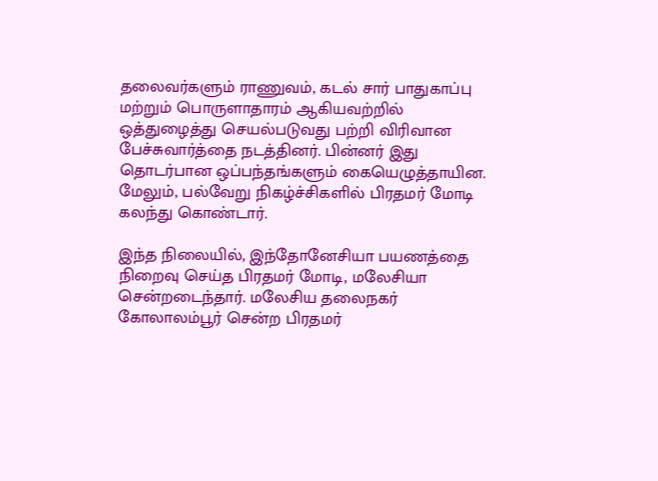தலைவர்களும் ராணுவம், கடல் சார் பாதுகாப்பு மற்றும் பொருளாதாரம் ஆகியவற்றில் ஒத்துழைத்து செயல்படுவது பற்றி விரிவான பேச்சுவார்த்தை நடத்தினர். பின்னர் இது தொடர்பான ஒப்பந்தங்களும் கையெழுத்தாயின. மேலும், பல்வேறு நிகழ்ச்சிகளில் பிரதமர் மோடி கலந்து கொண்டார்.

இந்த நிலையில், இந்தோனேசியா பயணத்தை நிறைவு செய்த பிரதமர் மோடி, மலேசியா சென்றடைந்தார். மலேசிய தலைநகர் கோலாலம்பூர் சென்ற பிரதமர்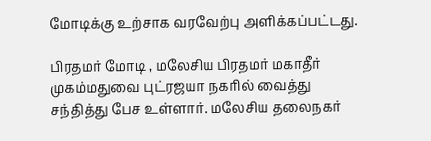மோடிக்கு உற்சாக வரவேற்பு அளிக்கப்பட்டது.

பிரதமர் மோடி , மலேசிய பிரதமர் மகாதீர் முகம்மதுவை புட்ரஜயா நகரில் வைத்து சந்தித்து பேச உள்ளார். மலேசிய தலைநகர்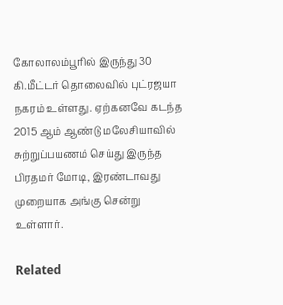கோலாலம்பூரில் இருந்து 30 கி.மீட்டர் தொலைவில் புட்ரஜயா நகரம் உள்ளது. ஏற்கனவே கடந்த 2015 ஆம் ஆண்டு மலேசியாவில் சுற்றுப்பயணம் செய்து இருந்த பிரதமர் மோடி, இரண்டாவது முறையாக அங்கு சென்று உள்ளார்.

Related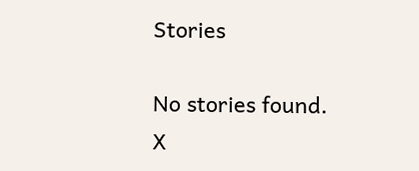Stories

No stories found.
X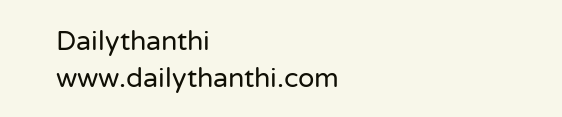Dailythanthi
www.dailythanthi.com